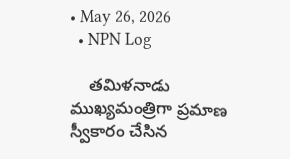• May 26, 2026
  • NPN Log

    తమిళనాడు ముఖ్యమంత్రిగా ప్రమాణ స్వీకారం చేసిన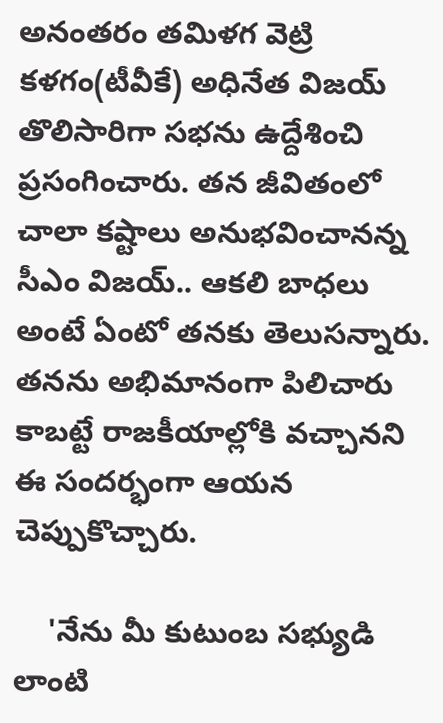అనంతరం తమిళగ వెట్రి కళగం(టీవీకే) అధినేత విజయ్ తొలిసారిగా సభను ఉద్దేశించి ప్రసంగించారు. తన జీవితంలో చాలా కష్టాలు అనుభవించానన్న సీఎం విజయ్.. ఆకలి బాధలు అంటే ఏంటో తనకు తెలుసన్నారు. తనను అభిమానంగా పిలిచారు కాబట్టే రాజకీయాల్లోకి వచ్చానని ఈ సందర్భంగా ఆయన చెప్పుకొచ్చారు.

    'నేను మీ కుటుంబ సభ్యుడి లాంటి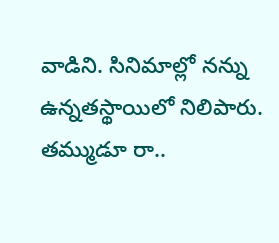వాడిని. సినిమాల్లో నన్ను ఉన్నతస్థాయిలో నిలిపారు. తమ్ముడూ రా..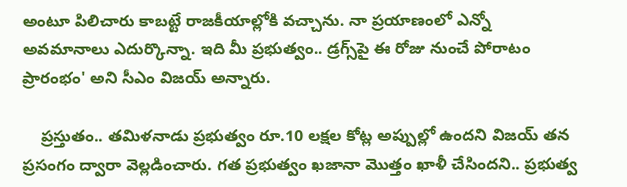అంటూ పిలిచారు కాబట్టే రాజకీయాల్లోకి వచ్చాను. నా ప్రయాణంలో ఎన్నో అవమానాలు ఎదుర్కొన్నా. ఇది మీ ప్రభుత్వం.. డ్రగ్స్‌పై ఈ రోజు నుంచే పోరాటం ప్రారంభం' అని సీఎం విజయ్ అన్నారు.

    ప్రస్తుతం.. తమిళనాడు ప్రభుత్వం రూ.10 లక్షల కోట్ల అప్పుల్లో ఉందని విజయ్ తన ప్రసంగం ద్వారా వెల్లడించారు. గత ప్రభుత్వం ఖజానా మొత్తం ఖాళీ చేసిందని.. ప్రభుత్వ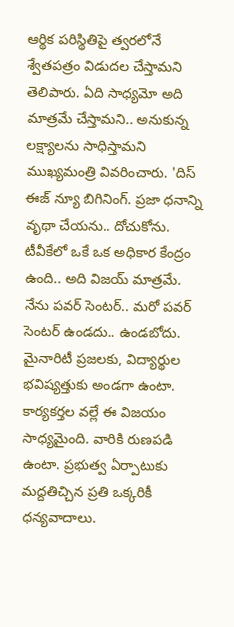ఆర్థిక పరిస్థితిపై త్వరలోనే శ్వేతపత్రం విడుదల చేస్తామని తెలిపారు. ఏది సాధ్యమో అది మాత్రమే చేస్తామని.. అనుకున్న లక్ష్యాలను సాధిస్తామని ముఖ్యమంత్రి వివరించారు. 'దిస్ ఈజ్ న్యూ బిగినింగ్. ప్రజా ధనాన్ని వృథా చేయను.. దోచుకోను. టీవీకేలో ఒకే ఒక అధికార కేంద్రం ఉంది.. అది విజయ్ మాత్రమే. నేను పవర్ సెంటర్.. మరో పవర్ సెంటర్ ఉండదు.. ఉండబోదు. మైనారిటీ ప్రజలకు, విద్యార్థుల భవిష్యత్తుకు అండగా ఉంటా. కార్యకర్తల వల్లే ఈ విజయం సాధ్యమైంది. వారికి రుణపడి ఉంటా. ప్రభుత్వ ఏర్పాటుకు మద్దతిచ్చిన ప్రతి ఒక్కరికీ ధన్యవాదాలు.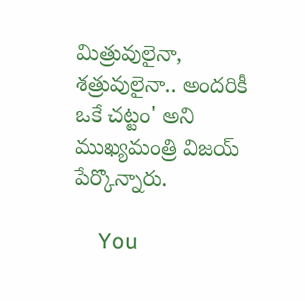మిత్రువులైనా, శత్రువులైనా.. అందరికీ ఒకే చట్టం' అని ముఖ్యమంత్రి విజయ్ పేర్కొన్నారు.

    You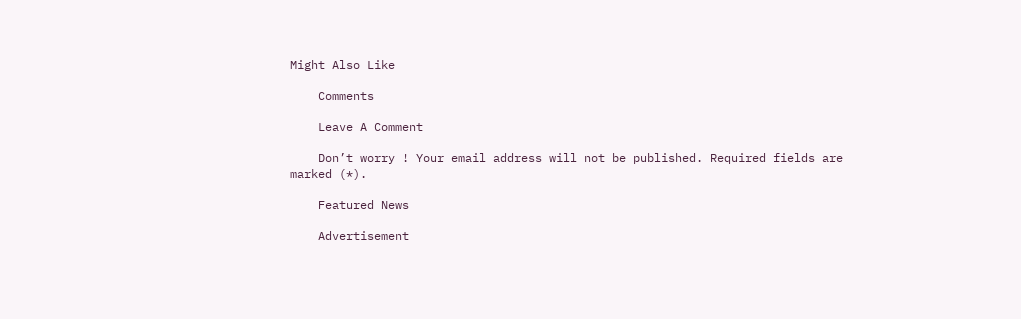Might Also Like

    Comments

    Leave A Comment

    Don’t worry ! Your email address will not be published. Required fields are marked (*).

    Featured News

    Advertisement